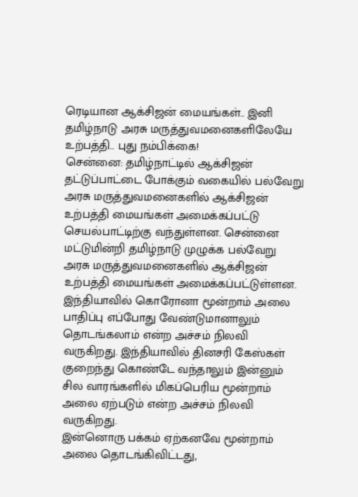ரெடியான ஆக்சிஜன் மையங்கள்.. இனி தமிழ்நாடு அரசு மருத்துவமனைகளிலேயே உற்பத்தி.. புது நம்பிக்கை!
சென்னை: தமிழ்நாட்டில் ஆக்சிஜன் தட்டுப்பாட்டை போக்கும் வகையில் பல்வேறு அரசு மருத்துவமனைகளில் ஆக்சிஜன் உற்பத்தி மையங்கள் அமைக்கப்பட்டு செயல்பாட்டிற்கு வந்துள்ளன. சென்னை மட்டுமின்றி தமிழ்நாடு முழுக்க பல்வேறு அரசு மருத்துவமனைகளில் ஆக்சிஜன் உற்பத்தி மையங்கள் அமைக்கப்பட்டுள்ளன.
இந்தியாவில் கொரோனா மூன்றாம் அலை பாதிப்பு எப்போது வேண்டுமானாலும் தொடங்கலாம் என்ற அச்சம் நிலவி வருகிறது. இந்தியாவில் தினசரி கேஸ்கள் குறைந்து கொண்டே வந்தாலும் இன்னும் சில வாரங்களில் மிகப்பெரிய மூன்றாம் அலை ஏற்படும் என்ற அச்சம் நிலவி வருகிறது.
இன்னொரு பக்கம் ஏற்கனவே மூன்றாம் அலை தொடங்கிவிட்டது,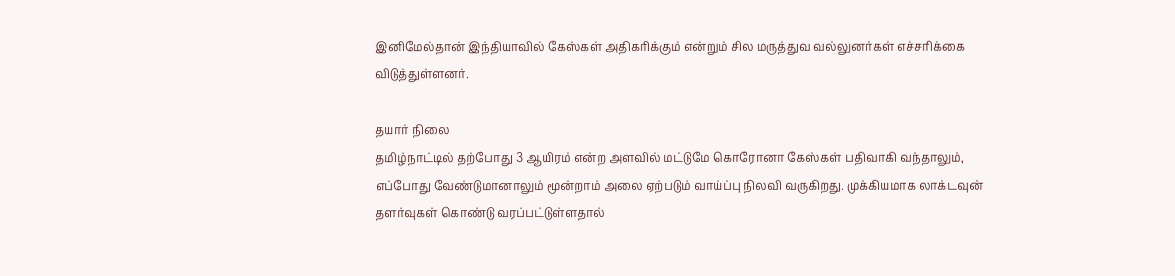இனிமேல்தான் இந்தியாவில் கேஸ்கள் அதிகரிக்கும் என்றும் சில மருத்துவ வல்லுனர்கள் எச்சரிக்கை விடுத்துள்ளனர்.

தயார் நிலை
தமிழ்நாட்டில் தற்போது 3 ஆயிரம் என்ற அளவில் மட்டுமே கொரோனா கேஸ்கள் பதிவாகி வந்தாலும், எப்போது வேண்டுமானாலும் மூன்றாம் அலை ஏற்படும் வாய்ப்பு நிலவி வருகிறது. முக்கியமாக லாக்டவுன் தளர்வுகள் கொண்டு வரப்பட்டுள்ளதால்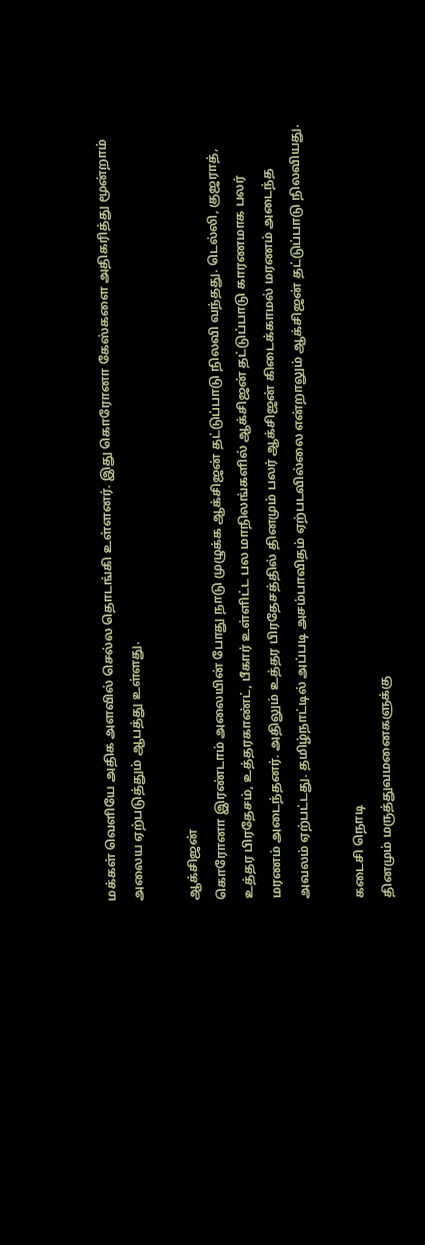மக்கள் வெளியே அதிக அளவில் செல்ல தொடங்கி உள்ளனர். இது கொரோனா கேஸ்களை அதிகரித்து மூன்றாம் அலைய ஏற்படுத்தும் ஆபத்து உள்ளது.

ஆக்சிஜன்
கொரோனா இரண்டாம் அலையின் போது நாடு முழுக்க ஆக்சிஜன் தட்டுப்பாடு நிலவி வந்தது. டெல்லி, குஜராத், உத்தர பிரதேசம், உத்தரகாண்ட், பீகார் உள்ளிட்ட பல மாநிலங்களில் ஆக்சிஜன் தட்டுப்பாடு காரணமாக பலர் மரணம் அடைந்தனர். அதிலும் உத்தர பிரதேசத்தில் தினமும் பலர் ஆக்சிஜன் கிடைக்காமல் மரணம் அடைந்த அவலம் ஏற்பட்டது. தமிழ்நாட்டில் அப்படி அசம்பாவிதம் ஏற்படவில்லை என்றாலும் ஆக்சிஜன் தட்டுப்பாடு நிலவியது.

கடைசி நொடி
தினமும் மருத்துவமனைகளுக்கு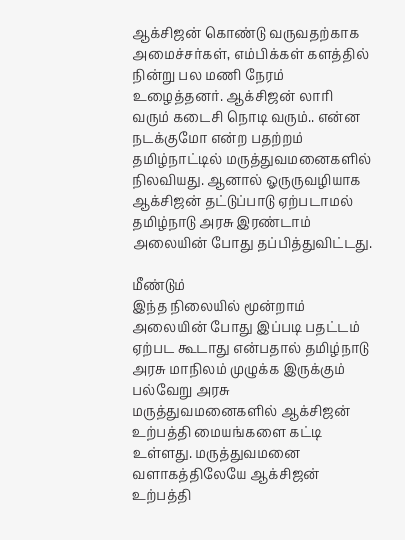ஆக்சிஜன் கொண்டு வருவதற்காக அமைச்சர்கள், எம்பிக்கள் களத்தில் நின்று பல மணி நேரம் உழைத்தனர். ஆக்சிஜன் லாரி வரும் கடைசி நொடி வரும்.. என்ன நடக்குமோ என்ற பதற்றம் தமிழ்நாட்டில் மருத்துவமனைகளில் நிலவியது. ஆனால் ஓருருவழியாக ஆக்சிஜன் தட்டுப்பாடு ஏற்படாமல் தமிழ்நாடு அரசு இரண்டாம் அலையின் போது தப்பித்துவிட்டது.

மீண்டும்
இந்த நிலையில் மூன்றாம் அலையின் போது இப்படி பதட்டம் ஏற்பட கூடாது என்பதால் தமிழ்நாடு அரசு மாநிலம் முழுக்க இருக்கும் பல்வேறு அரசு மருத்துவமனைகளில் ஆக்சிஜன் உற்பத்தி மையங்களை கட்டி உள்ளது. மருத்துவமனை வளாகத்திலேயே ஆக்சிஜன் உற்பத்தி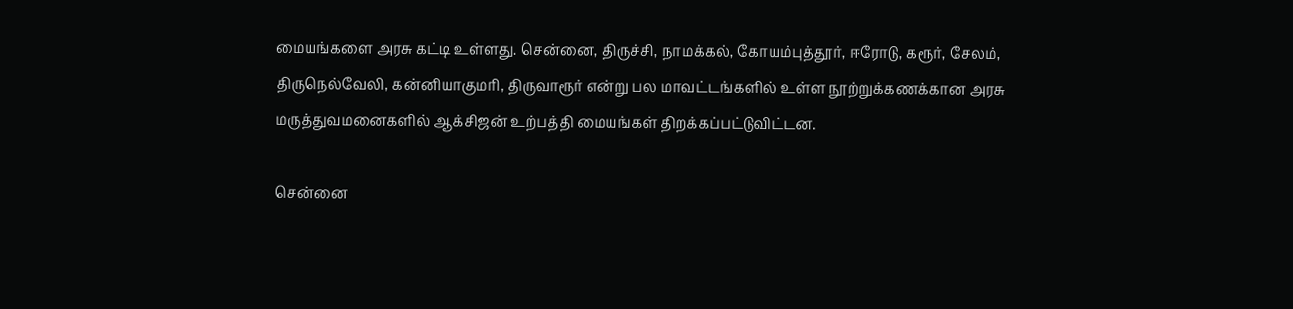மையங்களை அரசு கட்டி உள்ளது. சென்னை, திருச்சி, நாமக்கல், கோயம்புத்தூர், ஈரோடு, கரூர், சேலம், திருநெல்வேலி, கன்னியாகுமரி, திருவாரூர் என்று பல மாவட்டங்களில் உள்ள நூற்றுக்கணக்கான அரசு மருத்துவமனைகளில் ஆக்சிஜன் உற்பத்தி மையங்கள் திறக்கப்பட்டுவிட்டன.

சென்னை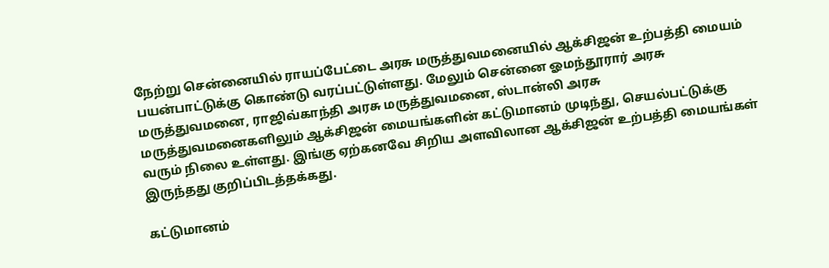நேற்று சென்னையில் ராயப்பேட்டை அரசு மருத்துவமனையில் ஆக்சிஜன் உற்பத்தி மையம் பயன்பாட்டுக்கு கொண்டு வரப்பட்டுள்ளது. மேலும் சென்னை ஓமந்தூரார் அரசு மருத்துவமனை, ராஜிவ்காந்தி அரசு மருத்துவமனை, ஸ்டான்லி அரசு மருத்துவமனைகளிலும் ஆக்சிஜன் மையங்களின் கட்டுமானம் முடிந்து, செயல்பட்டுக்கு வரும் நிலை உள்ளது. இங்கு ஏற்கனவே சிறிய அளவிலான ஆக்சிஜன் உற்பத்தி மையங்கள் இருந்தது குறிப்பிடத்தக்கது.

கட்டுமானம்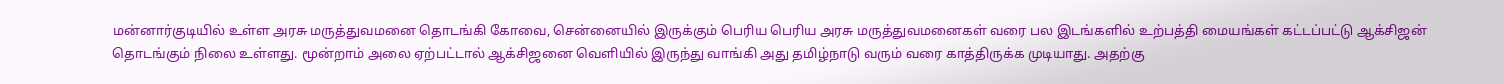மன்னார்குடியில் உள்ள அரசு மருத்துவமனை தொடங்கி கோவை, சென்னையில் இருக்கும் பெரிய பெரிய அரசு மருத்துவமனைகள் வரை பல இடங்களில் உற்பத்தி மையங்கள் கட்டப்பட்டு ஆக்சிஜன் தொடங்கும் நிலை உள்ளது. மூன்றாம் அலை ஏற்பட்டால் ஆக்சிஜனை வெளியில் இருந்து வாங்கி அது தமிழ்நாடு வரும் வரை காத்திருக்க முடியாது. அதற்கு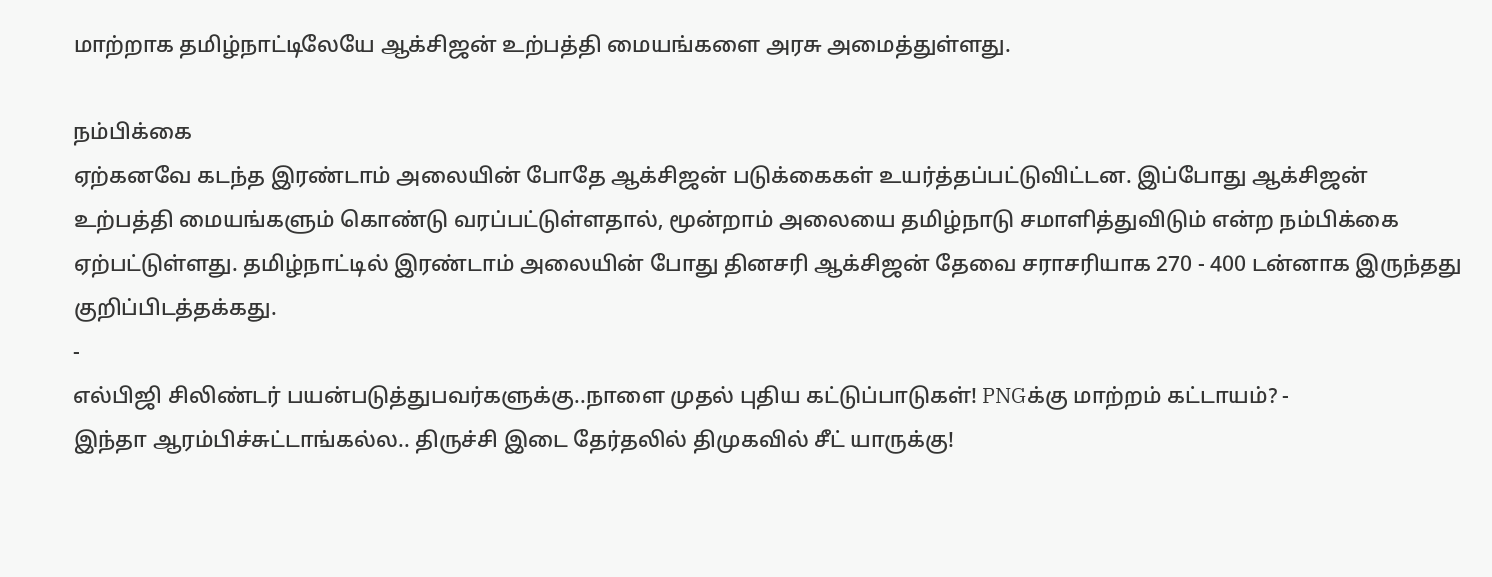மாற்றாக தமிழ்நாட்டிலேயே ஆக்சிஜன் உற்பத்தி மையங்களை அரசு அமைத்துள்ளது.

நம்பிக்கை
ஏற்கனவே கடந்த இரண்டாம் அலையின் போதே ஆக்சிஜன் படுக்கைகள் உயர்த்தப்பட்டுவிட்டன. இப்போது ஆக்சிஜன் உற்பத்தி மையங்களும் கொண்டு வரப்பட்டுள்ளதால், மூன்றாம் அலையை தமிழ்நாடு சமாளித்துவிடும் என்ற நம்பிக்கை ஏற்பட்டுள்ளது. தமிழ்நாட்டில் இரண்டாம் அலையின் போது தினசரி ஆக்சிஜன் தேவை சராசரியாக 270 - 400 டன்னாக இருந்தது குறிப்பிடத்தக்கது.
-
எல்பிஜி சிலிண்டர் பயன்படுத்துபவர்களுக்கு..நாளை முதல் புதிய கட்டுப்பாடுகள்! PNGக்கு மாற்றம் கட்டாயம்? -
இந்தா ஆரம்பிச்சுட்டாங்கல்ல.. திருச்சி இடை தேர்தலில் திமுகவில் சீட் யாருக்கு!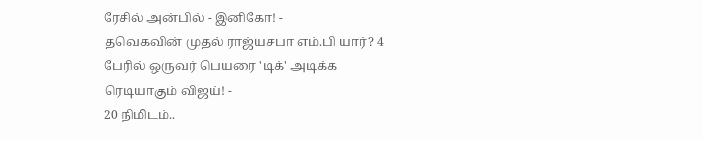ரேசில் அன்பில் - இனிகோ! -
தவெகவின் முதல் ராஜ்யசபா எம்.பி யார்? 4 பேரில் ஒருவர் பெயரை 'டிக்' அடிக்க ரெடியாகும் விஜய்! -
20 நிமிடம்..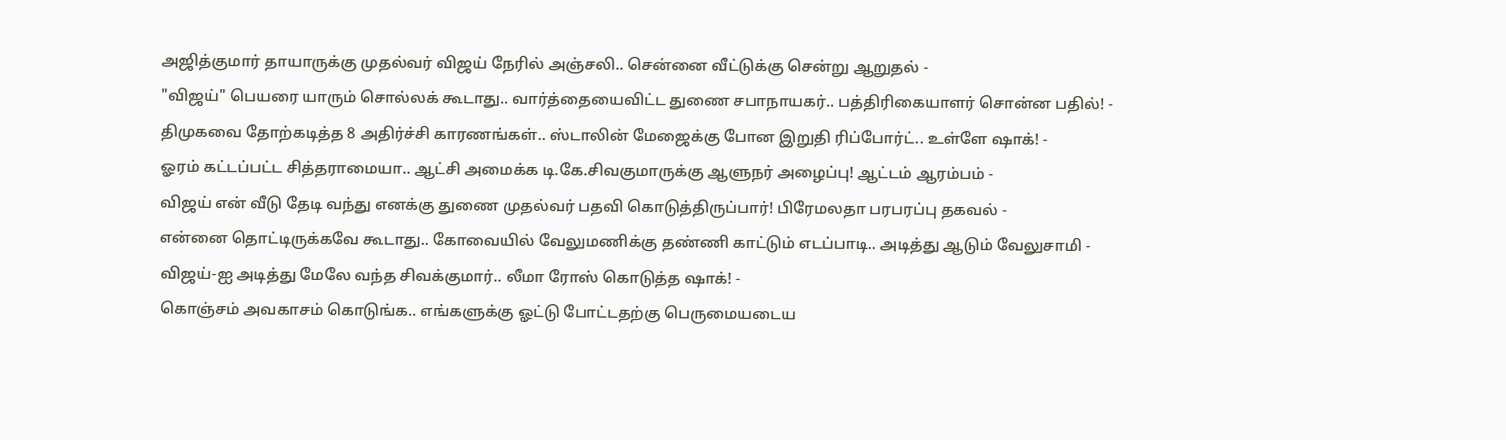அஜித்குமார் தாயாருக்கு முதல்வர் விஜய் நேரில் அஞ்சலி.. சென்னை வீட்டுக்கு சென்று ஆறுதல் -
"விஜய்" பெயரை யாரும் சொல்லக் கூடாது.. வார்த்தையைவிட்ட துணை சபாநாயகர்.. பத்திரிகையாளர் சொன்ன பதில்! -
திமுகவை தோற்கடித்த 8 அதிர்ச்சி காரணங்கள்.. ஸ்டாலின் மேஜைக்கு போன இறுதி ரிப்போர்ட்.. உள்ளே ஷாக்! -
ஓரம் கட்டப்பட்ட சித்தராமையா.. ஆட்சி அமைக்க டி.கே.சிவகுமாருக்கு ஆளுநர் அழைப்பு! ஆட்டம் ஆரம்பம் -
விஜய் என் வீடு தேடி வந்து எனக்கு துணை முதல்வர் பதவி கொடுத்திருப்பார்! பிரேமலதா பரபரப்பு தகவல் -
என்னை தொட்டிருக்கவே கூடாது.. கோவையில் வேலுமணிக்கு தண்ணி காட்டும் எடப்பாடி.. அடித்து ஆடும் வேலுசாமி -
விஜய்-ஐ அடித்து மேலே வந்த சிவக்குமார்.. லீமா ரோஸ் கொடுத்த ஷாக்! -
கொஞ்சம் அவகாசம் கொடுங்க.. எங்களுக்கு ஓட்டு போட்டதற்கு பெருமையடைய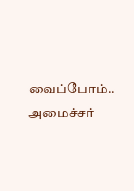வைப்போம்.. அமைச்சர்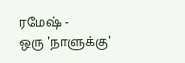ரமேஷ் -
ஒரு 'நாளுக்கு'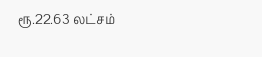ரூ.22.63 லட்சம்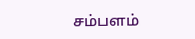சம்பளம்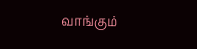வாங்கும்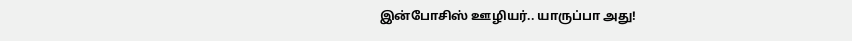இன்போசிஸ் ஊழியர்.. யாருப்பா அது!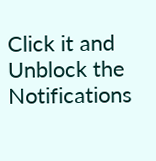Click it and Unblock the Notifications